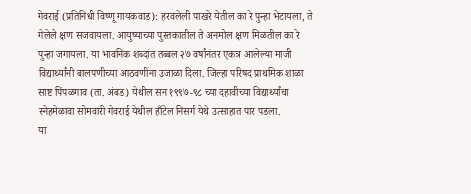गेवराई (प्रतिनिधी विष्णू गायकवाड): हरवलेली पाखरे येतील का रे पुन्हा भेटायला, ते गेलेले क्षण सजवायला. आयुष्याच्या पुस्तकातील ते अनमोल क्षण मिळतील का रे पुन्हा जगायला. या भावनिक शब्दांत तब्बल २७ वर्षांनंतर एकत्र आलेल्या माजी विद्यार्थ्यांनी बालपणीच्या आठवणींना उजाळा दिला. जिल्हा परिषद प्राथमिक शाळा साष्ट पिंपळगाव (ता. अंबड) येथील सन १९९७-९८ च्या दहावीच्या विद्यार्थ्यांचा स्नेहमेळावा सोमवारी गेवराई येथील हाँटेल निसर्ग येथे उत्साहात पार पडला.
या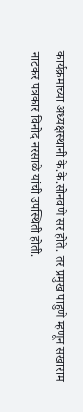कार्यक्रमाच्या अध्यक्षस्थानी के.के.सोनवणे सर होते. तर प्रमुख पाहुणे म्हणून सखाराम नाटकर पत्रकार विनोद नरसाळे यांची उपस्थिती होती.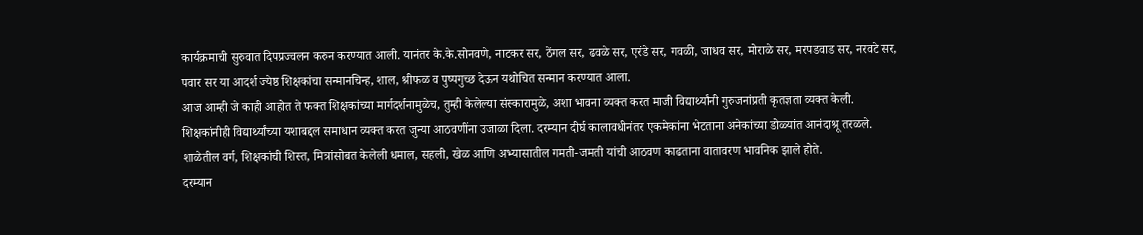कार्यक्रमाची सुरुवात दिपप्रज्वलन करुन करण्यात आली. यानंतर के.के.सोनवणे, नाटकर सर, ठेंगल सर, ढवळे सर, एरंडे सर, गवळी, जाधव सर, मोराळे सर, मरपडवाड सर, नरवटे सर, पवार सर या आदर्श ज्येष्ठ शिक्षकांचा सन्मानचिन्ह, शाल, श्रीफळ व पुष्पगुच्छ देऊन यथोचित सन्मान करण्यात आला.
आज आम्ही जे काही आहोत ते फक्त शिक्षकांच्या मार्गदर्शनामुळेच, तुम्ही केलेल्या संस्कारामुळे, अशा भावना व्यक्त करत माजी विद्यार्थ्यांनी गुरुजनांप्रती कृतज्ञता व्यक्त केली. शिक्षकांनीही विद्यार्थ्यांच्या यशाबद्दल समाधान व्यक्त करत जुन्या आठवणींना उजाळा दिला. दरम्यान दीर्घ कालावधीनंतर एकमेकांना भेटताना अनेकांच्या डोळ्यांत आनंदाश्रू तरळले. शाळेतील वर्ग, शिक्षकांची शिस्त, मित्रांसोबत केलेली धमाल, सहली, खेळ आणि अभ्यासातील गमती-जमती यांची आठवण काढताना वातावरण भावनिक झाले होते.
दरम्यान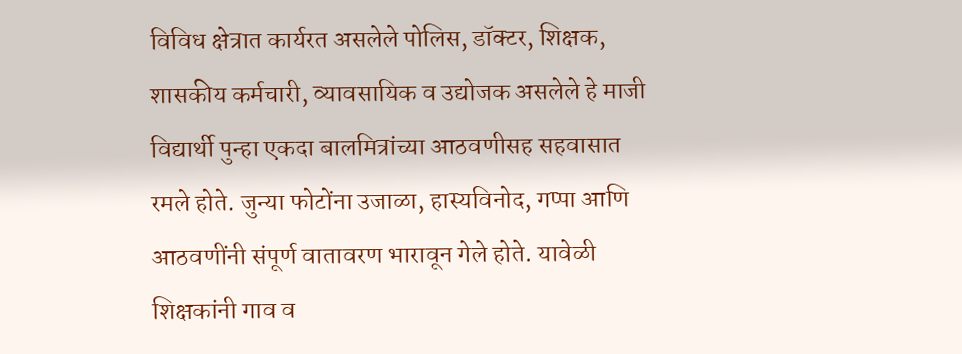विविध क्षेत्रात कार्यरत असलेले पोलिस, डॉक्टर, शिक्षक, शासकीय कर्मचारी, व्यावसायिक व उद्योजक असलेले हे माजी विद्यार्थी पुन्हा एकदा बालमित्रांच्या आठवणीसह सहवासात रमले होते. जुन्या फोटोंना उजाळा, हास्यविनोद, गप्पा आणि आठवणींनी संपूर्ण वातावरण भारावून गेले होते. यावेळी शिक्षकांनी गाव व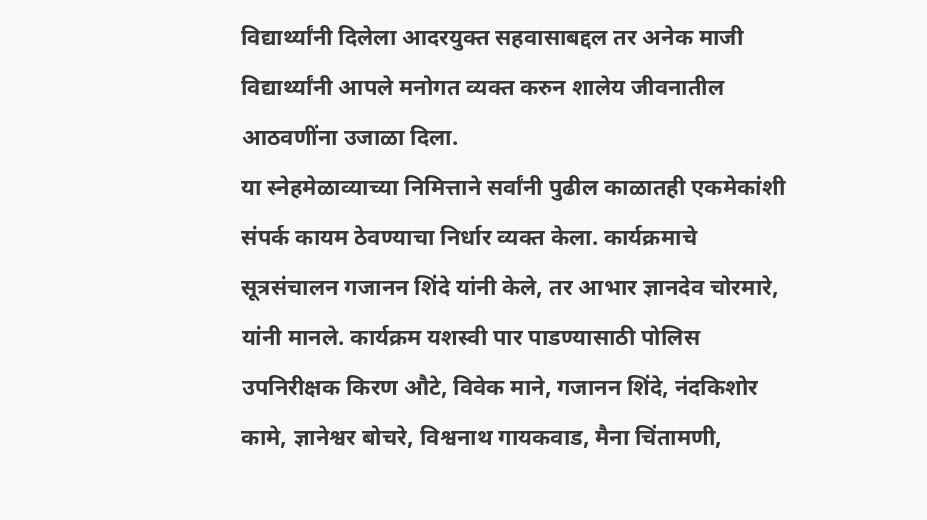विद्यार्थ्यांनी दिलेला आदरयुक्त सहवासाबद्दल तर अनेक माजी विद्यार्थ्यांनी आपले मनोगत व्यक्त करुन शालेय जीवनातील आठवणींना उजाळा दिला.
या स्नेहमेळाव्याच्या निमित्ताने सर्वांनी पुढील काळातही एकमेकांशी संपर्क कायम ठेवण्याचा निर्धार व्यक्त केला. कार्यक्रमाचे सूत्रसंचालन गजानन शिंदे यांनी केले, तर आभार ज्ञानदेव चोरमारे, यांनी मानले. कार्यक्रम यशस्वी पार पाडण्यासाठी पोलिस उपनिरीक्षक किरण औटे, विवेक माने, गजानन शिंदे, नंदकिशोर कामे, ज्ञानेश्वर बोचरे, विश्वनाथ गायकवाड, मैना चिंतामणी,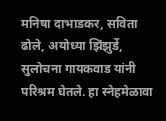मनिषा दाभाडकर, सविता ढोले, अयोध्या झिंझुर्डे, सुलोचना गायकवाड यांनी परिश्रम घेतले. हा स्नेहमेळावा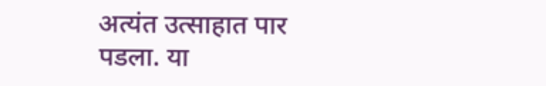अत्यंत उत्साहात पार पडला. या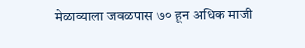मेळाव्याला जवळपास ७० हून अधिक माजी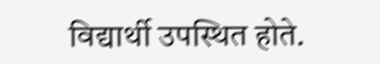विद्यार्थी उपस्थित होते.